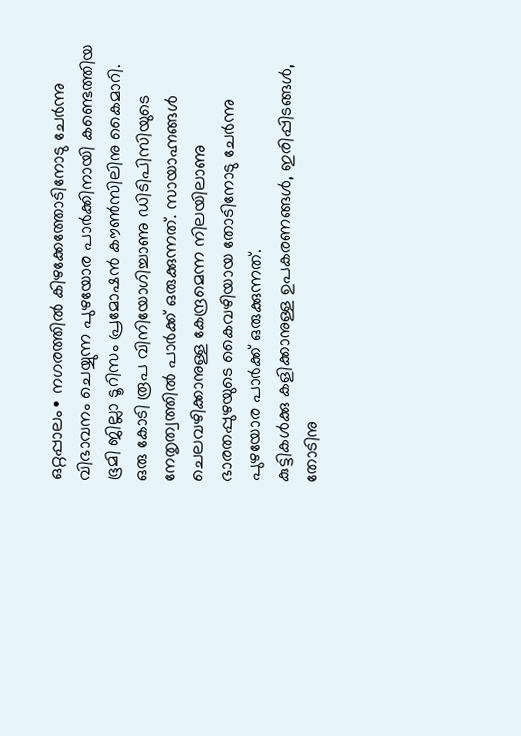ഒറ്റപ്പാലം∙ നഗരത്തിൽ കിഴക്കേത്തോടിനോടു ചേർന്നു വിഭാവനം ചെയ്യുന്ന പുഴയോര പാർക്കിനായി കണ്ടെത്തിയ ഭൂമി ജില്ലാ ടൂറിസം പ്രമോഷൻ കൗൺസിലിനു കൈമാറി. ഒരു കോടി രൂപ വിനിയോഗിച്ചാണു ഡിടിപിസിയുടെ നേതൃത്വത്തിൽ പാർക്ക് ഒരുക്കുന്നത്. സായാഹ്നങ്ങൾ ചെലവഴിക്കാനുള്ള കേന്ദ്രമെന്ന നിലയിലാണു ഭാരതപ്പുഴയുടെ കൈവഴിയായ തോടിനോടു ചേർന്നു പുഴയോര പാർക്ക് ഒരുക്കുന്നത്.
കുട്ടികൾക്കു കളിക്കാനുള്ള ഉപകരണങ്ങൾ, ഇരിപ്പിടങ്ങൾ, തോടിനു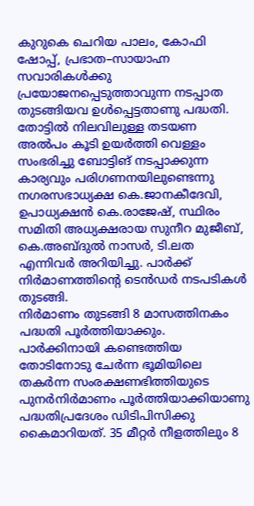കുറുകെ ചെറിയ പാലം, കോഫി ഷോപ്പ്, പ്രഭാത–സായാഹ്ന സവാരികൾക്കു പ്രയോജനപ്പെടുത്താവുന്ന നടപ്പാത തുടങ്ങിയവ ഉൾപ്പെട്ടതാണു പദ്ധതി.
തോട്ടിൽ നിലവിലുള്ള തടയണ അൽപം കൂടി ഉയർത്തി വെള്ളം സംഭരിച്ചു ബോട്ടിങ് നടപ്പാക്കുന്ന കാര്യവും പരിഗണനയിലുണ്ടെന്നു നഗരസഭാധ്യക്ഷ കെ.ജാനകീദേവി, ഉപാധ്യക്ഷൻ കെ.രാജേഷ്, സ്ഥിരം സമിതി അധ്യക്ഷരായ സുനീറ മുജീബ്, കെ.അബ്ദുൽ നാസർ, ടി.ലത എന്നിവർ അറിയിച്ചു. പാർക്ക് നിർമാണത്തിന്റെ ടെൻഡർ നടപടികൾ തുടങ്ങി.
നിർമാണം തുടങ്ങി 8 മാസത്തിനകം പദ്ധതി പൂർത്തിയാക്കും.
പാർക്കിനായി കണ്ടെത്തിയ തോടിനോടു ചേർന്ന ഭൂമിയിലെ തകർന്ന സംരക്ഷണഭിത്തിയുടെ പുനർനിർമാണം പൂർത്തിയാക്കിയാണു പദ്ധതിപ്രദേശം ഡിടിപിസിക്കു കൈമാറിയത്. 35 മീറ്റർ നീളത്തിലും 8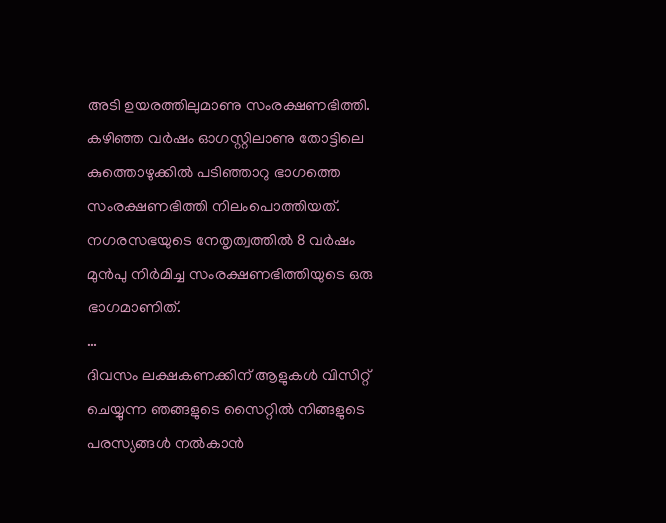അടി ഉയരത്തിലുമാണു സംരക്ഷണഭിത്തി.
കഴിഞ്ഞ വർഷം ഓഗസ്റ്റിലാണു തോട്ടിലെ കുത്തൊഴുക്കിൽ പടിഞ്ഞാറു ഭാഗത്തെ സംരക്ഷണഭിത്തി നിലംപൊത്തിയത്. നഗരസഭയുടെ നേതൃത്വത്തിൽ 8 വർഷം മുൻപു നിർമിച്ച സംരക്ഷണഭിത്തിയുടെ ഒരു ഭാഗമാണിത്.
…
ദിവസം ലക്ഷകണക്കിന് ആളുകൾ വിസിറ്റ് ചെയ്യുന്ന ഞങ്ങളുടെ സൈറ്റിൽ നിങ്ങളുടെ പരസ്യങ്ങൾ നൽകാൻ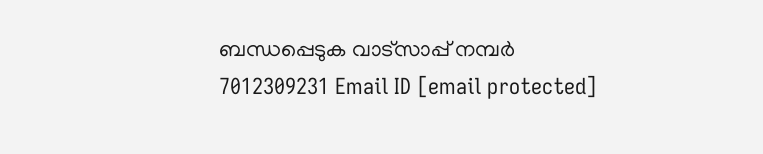ബന്ധപ്പെടുക വാട്സാപ്പ് നമ്പർ 7012309231 Email ID [email protected]